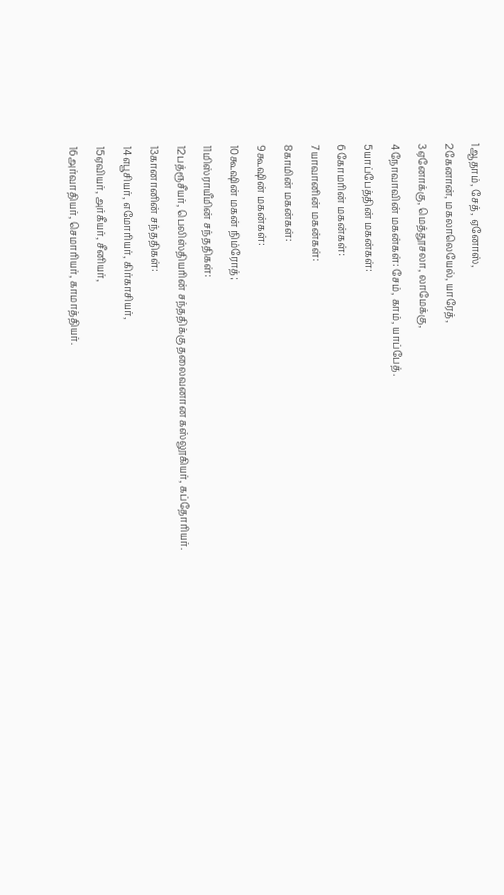1ஆதாம், சேத், ஏனோஸ்,
2கேனான், மகலாலெயேல், யாரேத்,
3ஏனோக்கு, மெத்தூசலா, லாமேக்கு,
4நோவாவின் மகன்கள்: சேம், காம், யாப்பேத்.
5யாப்பேத்தின் மகன்கள்:
6கோமரின் மகன்கள்:
7யாவானின் மகன்கள்:
8காமின் மகன்கள்:
9கூஷின் மகன்கள்:
10கூஷின் மகன் நிம்ரோத்;
11மிஸ்ராயீமின் சந்ததிகள்:
12பத்ரூசீயர், பெலிஸ்தியரின் சந்ததிக்கு தலைவனான கஸ்லூகியர், கப்தோரியர்.
13கானானின் சந்ததிகள்:
14எபூசியர், எமோரியர், கிர்காசியர்,
15ஏவியர், அர்கீயர், சீனியர்,
16அர்வாதியர், செமாரியர், காமாத்தியர்.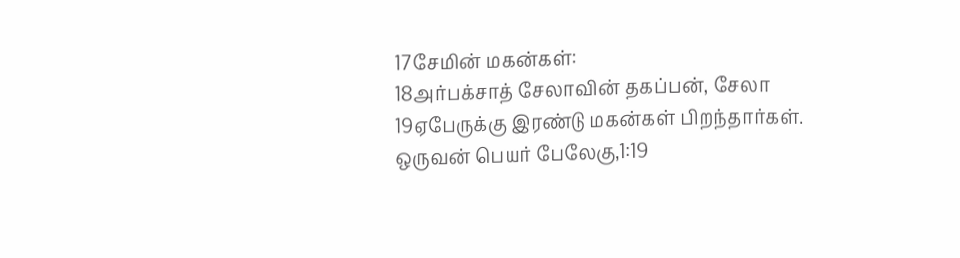17சேமின் மகன்கள்:
18அர்பக்சாத் சேலாவின் தகப்பன், சேலா
19ஏபேருக்கு இரண்டு மகன்கள் பிறந்தார்கள். ஒருவன் பெயர் பேலேகு,1:19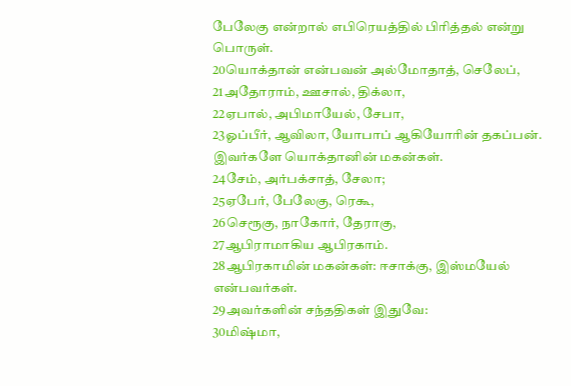பேலேகு என்றால் எபிரெயத்தில் பிரித்தல் என்று பொருள்.
20யொக்தான் என்பவன் அல்மோதாத், செலேப்,
21அதோராம், ஊசால், திக்லா,
22ஏபால், அபிமாயேல், சேபா,
23ஓப்பீர், ஆவிலா, யோபாப் ஆகியோரின் தகப்பன். இவர்களே யொக்தானின் மகன்கள்.
24சேம், அர்பக்சாத், சேலா;
25ஏபேர், பேலேகு, ரெகூ,
26செரூகு, நாகோர், தேராகு,
27ஆபிராமாகிய ஆபிரகாம்.
28ஆபிரகாமின் மகன்கள்: ஈசாக்கு, இஸ்மயேல் என்பவர்கள்.
29அவர்களின் சந்ததிகள் இதுவே:
30மிஷ்மா,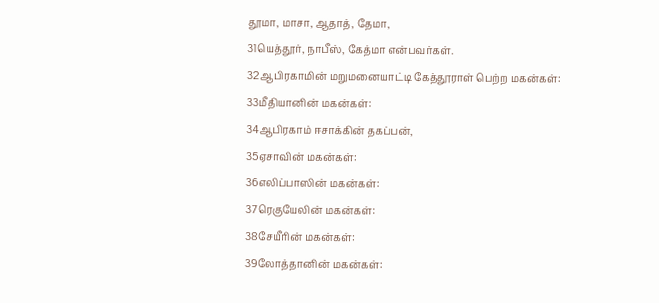தூமா, மாசா, ஆதாத், தேமா,
31யெத்தூர், நாபீஸ், கேத்மா என்பவர்கள்.
32ஆபிரகாமின் மறுமனையாட்டி கேத்தூராள் பெற்ற மகன்கள்:
33மீதியானின் மகன்கள்:
34ஆபிரகாம் ஈசாக்கின் தகப்பன்,
35ஏசாவின் மகன்கள்:
36எலிப்பாஸின் மகன்கள்:
37ரெகுயேலின் மகன்கள்:
38சேயீரின் மகன்கள்:
39லோத்தானின் மகன்கள்: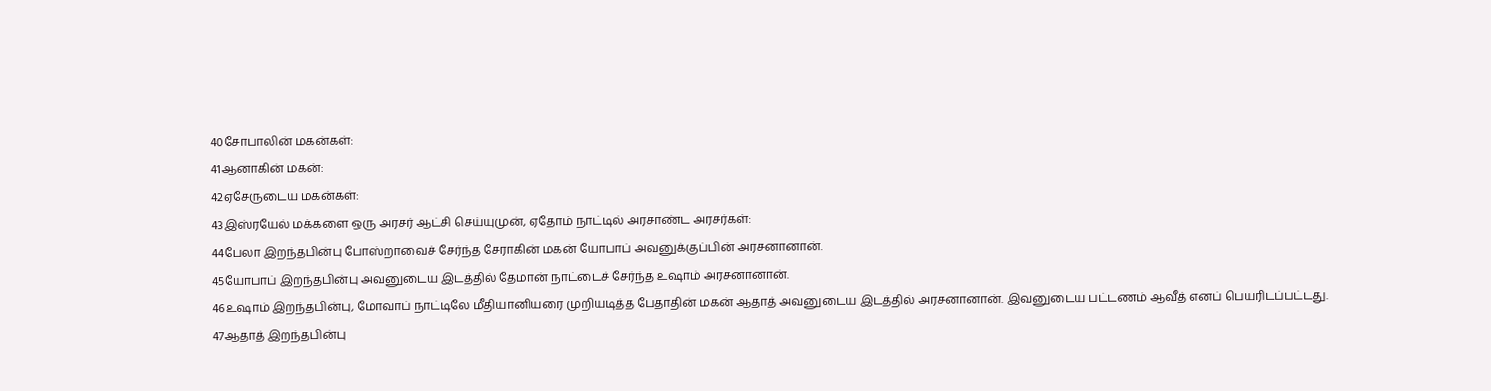40சோபாலின் மகன்கள்:
41ஆனாகின் மகன்:
42ஏசேருடைய மகன்கள்:
43இஸ்ரயேல் மக்களை ஒரு அரசர் ஆட்சி செய்யுமுன், ஏதோம் நாட்டில் அரசாண்ட அரசர்கள்:
44பேலா இறந்தபின்பு போஸ்றாவைச் சேர்ந்த சேராகின் மகன் யோபாப் அவனுக்குப்பின் அரசனானான்.
45யோபாப் இறந்தபின்பு அவனுடைய இடத்தில் தேமான் நாட்டைச் சேர்ந்த உஷாம் அரசனானான்.
46உஷாம் இறந்தபின்பு, மோவாப் நாட்டிலே மீதியானியரை முறியடித்த பேதாதின் மகன் ஆதாத் அவனுடைய இடத்தில் அரசனானான். இவனுடைய பட்டணம் ஆவீத் எனப் பெயரிடப்பட்டது.
47ஆதாத் இறந்தபின்பு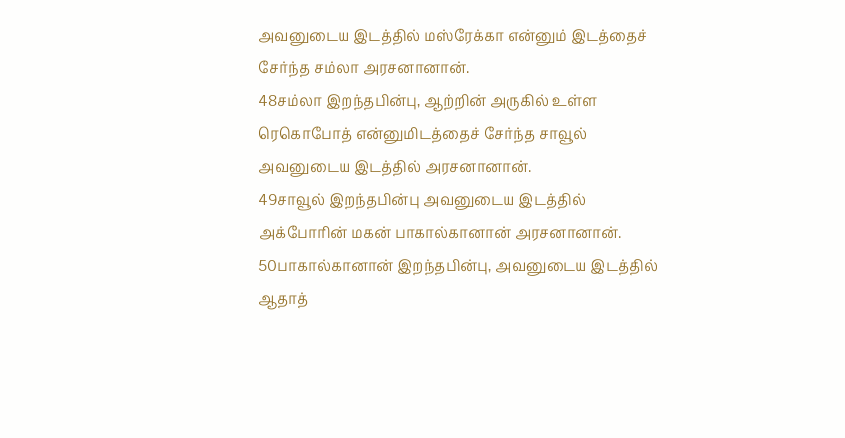அவனுடைய இடத்தில் மஸ்ரேக்கா என்னும் இடத்தைச் சேர்ந்த சம்லா அரசனானான்.
48சம்லா இறந்தபின்பு, ஆற்றின் அருகில் உள்ள ரெகொபோத் என்னுமிடத்தைச் சேர்ந்த சாவூல் அவனுடைய இடத்தில் அரசனானான்.
49சாவூல் இறந்தபின்பு அவனுடைய இடத்தில் அக்போரின் மகன் பாகால்கானான் அரசனானான்.
50பாகால்கானான் இறந்தபின்பு, அவனுடைய இடத்தில் ஆதாத்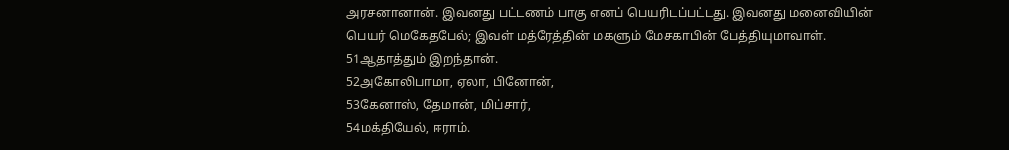அரசனானான். இவனது பட்டணம் பாகு எனப் பெயரிடப்பட்டது. இவனது மனைவியின் பெயர் மெகேதபேல்; இவள் மத்ரேத்தின் மகளும் மேசகாபின் பேத்தியுமாவாள்.
51ஆதாத்தும் இறந்தான்.
52அகோலிபாமா, ஏலா, பினோன்,
53கேனாஸ், தேமான், மிப்சார்,
54மக்தியேல், ஈராம்.